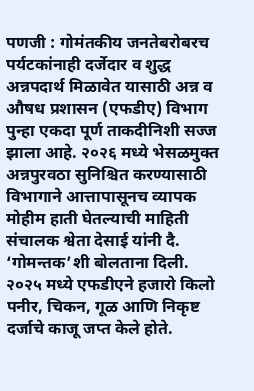पणजी : गोमंतकीय जनतेबरोबरच पर्यटकांनाही दर्जेदार व शुद्ध अन्नपदार्थ मिळावेत यासाठी अन्न व औषध प्रशासन (एफडीए) विभाग पुन्हा एकदा पूर्ण ताकदीनिशी सज्ज झाला आहे. २०२६ मध्ये भेसळमुक्त अन्नपुरवठा सुनिश्चित करण्यासाठी विभागाने आत्तापासूनच व्यापक मोहीम हाती घेतल्याची माहिती संचालक श्वेता देसाई यांनी दै. ‘गोमन्तक’शी बोलताना दिली.
२०२५ मध्ये एफडीएने हजारो किलो पनीर, चिकन, गूळ आणि निकृष्ट दर्जाचे काजू जप्त केले होते.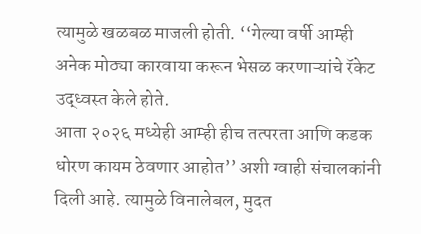त्यामुळे खळबळ माजली होती. ‘‘गेल्या वर्षी आम्ही अनेक मोठ्या कारवाया करून भेसळ करणाऱ्यांचे रॅकेट उद्ध्वस्त केले होते.
आता २०२६ मध्येही आम्ही हीच तत्परता आणि कडक धोरण कायम ठेवणार आहोत’’ अशी ग्वाही संचालकांनी दिली आहे. त्यामुळे विनालेबल, मुदत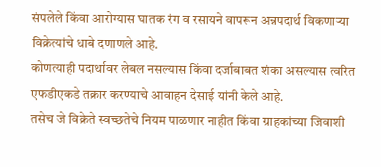संपलेले किंवा आरोग्यास घातक रंग व रसायने वापरून अन्नपदार्थ विकणाऱ्या विक्रेत्यांचे धाबे दणाणले आहे.
कोणत्याही पदार्थावर लेबल नसल्यास किंवा दर्जाबाबत शंका असल्यास त्वरित एफडीएकडे तक्रार करण्याचे आवाहन देसाई यांनी केले आहे.
तसेच जे विक्रेते स्वच्छतेचे नियम पाळणार नाहीत किंवा ग्राहकांच्या जिवाशी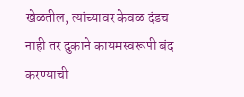खेळतील, त्यांच्यावर केवळ दंडच नाही तर दुकाने कायमस्वरूपी बंद करण्याची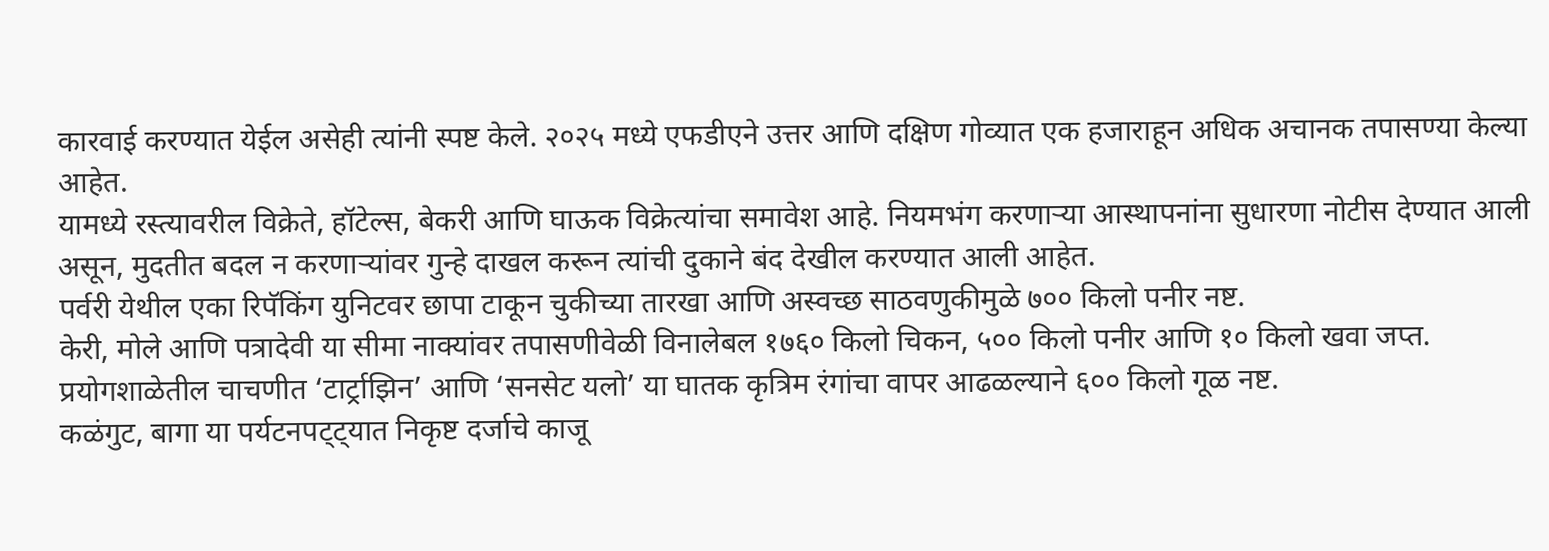कारवाई करण्यात येईल असेही त्यांनी स्पष्ट केले. २०२५ मध्ये एफडीएने उत्तर आणि दक्षिण गोव्यात एक हजाराहून अधिक अचानक तपासण्या केल्या आहेत.
यामध्ये रस्त्यावरील विक्रेते, हॉटेल्स, बेकरी आणि घाऊक विक्रेत्यांचा समावेश आहे. नियमभंग करणाऱ्या आस्थापनांना सुधारणा नोटीस देण्यात आली असून, मुदतीत बदल न करणाऱ्यांवर गुन्हे दाखल करून त्यांची दुकाने बंद देखील करण्यात आली आहेत.
पर्वरी येथील एका रिपॅकिंग युनिटवर छापा टाकून चुकीच्या तारखा आणि अस्वच्छ साठवणुकीमुळे ७०० किलो पनीर नष्ट.
केरी, मोले आणि पत्रादेवी या सीमा नाक्यांवर तपासणीवेळी विनालेबल १७६० किलो चिकन, ५०० किलो पनीर आणि १० किलो खवा जप्त.
प्रयोगशाळेतील चाचणीत ‘टार्ट्राझिन’ आणि ‘सनसेट यलो’ या घातक कृत्रिम रंगांचा वापर आढळल्याने ६०० किलो गूळ नष्ट.
कळंगुट, बागा या पर्यटनपट्ट्यात निकृष्ट दर्जाचे काजू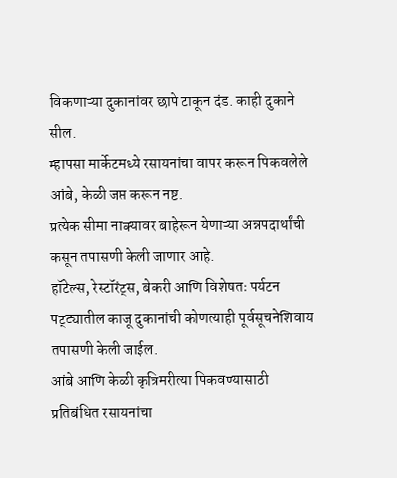विकणाऱ्या दुकानांवर छापे टाकून दंड. काही दुकाने सील.
म्हापसा मार्केटमध्ये रसायनांचा वापर करून पिकवलेले आंबे, केळी जप्त करून नष्ट.
प्रत्येक सीमा नाक्यावर बाहेरून येणाऱ्या अन्नपदार्थांची कसून तपासणी केली जाणार आहे.
हॉटेल्स, रेस्टॉरंट्स, बेकरी आणि विशेषतः पर्यटन पट्ट्यातील काजू दुकानांची कोणत्याही पूर्वसूचनेशिवाय तपासणी केली जाईल.
आंबे आणि केळी कृत्रिमरीत्या पिकवण्यासाठी प्रतिबंधित रसायनांचा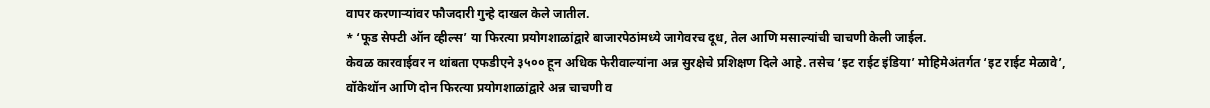वापर करणाऱ्यांवर फौजदारी गुन्हे दाखल केले जातील.
* ‘फूड सेफ्टी ऑन व्हील्स’ या फिरत्या प्रयोगशाळांद्वारे बाजारपेठांमध्ये जागेवरच दूध, तेल आणि मसाल्यांची चाचणी केली जाईल.
केवळ कारवाईवर न थांबता एफडीएने ३५०० हून अधिक फेरीवाल्यांना अन्न सुरक्षेचे प्रशिक्षण दिले आहे. तसेच ‘इट राईट इंडिया’ मोहिमेअंतर्गत ‘इट राईट मेळावे’, वॉकेथॉन आणि दोन फिरत्या प्रयोगशाळांद्वारे अन्न चाचणी व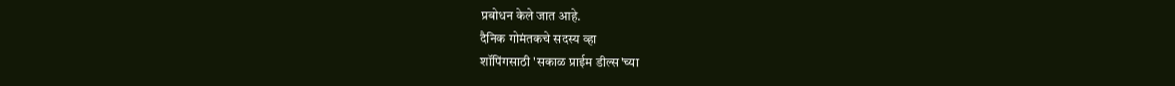प्रबोधन केले जात आहे.
दैनिक गोमंतकचे सदस्य व्हा
शॉपिंगसाठी 'सकाळ प्राईम डील्स'च्या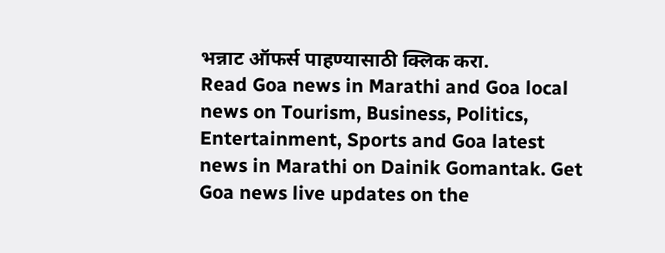भन्नाट ऑफर्स पाहण्यासाठी क्लिक करा.
Read Goa news in Marathi and Goa local news on Tourism, Business, Politics, Entertainment, Sports and Goa latest news in Marathi on Dainik Gomantak. Get Goa news live updates on the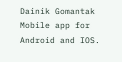Dainik Gomantak Mobile app for Android and IOS.